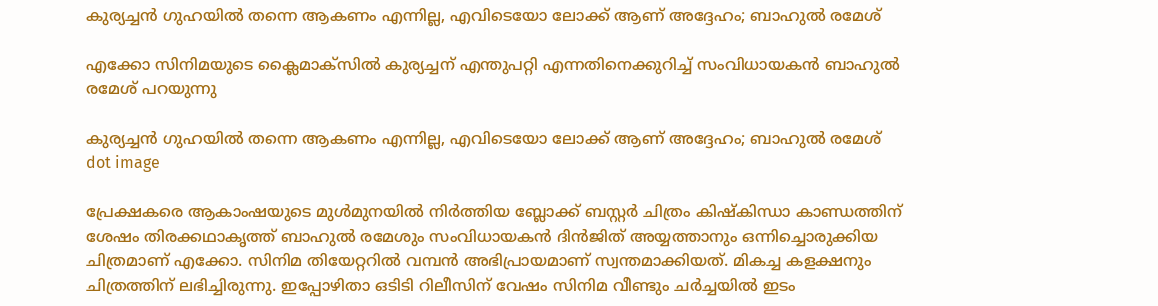കുര്യച്ചൻ ഗുഹയിൽ തന്നെ ആകണം എന്നില്ല, എവിടെയോ ലോക്ക് ആണ് അദ്ദേഹം; ബാഹുൽ രമേശ്

എക്കോ സിനിമയുടെ ക്ലൈമാക്സിൽ കുര്യച്ചന് എന്തുപറ്റി എന്നതിനെക്കുറിച്ച് സംവിധായകൻ ബാഹുൽ രമേശ് പറയുന്നു

കുര്യച്ചൻ ഗുഹയിൽ തന്നെ ആകണം എന്നില്ല, എവിടെയോ ലോക്ക് ആണ് അദ്ദേഹം; ബാഹുൽ രമേശ്
dot image

പ്രേക്ഷകരെ ആകാംഷയുടെ മുൾമുനയിൽ നിർത്തിയ ബ്ലോക്ക് ബസ്റ്റർ ചിത്രം കിഷ്കിന്ധാ കാണ്ഡത്തിന് ശേഷം തിരക്കഥാകൃത്ത് ബാഹുൽ രമേശും സംവിധായകൻ ദിൻജിത് അയ്യത്താനും ഒന്നിച്ചൊരുക്കിയ ചിത്രമാണ് എക്കോ. സിനിമ തിയേറ്ററിൽ വമ്പൻ അഭിപ്രായമാണ് സ്വന്തമാക്കിയത്. മികച്ച കളക്ഷനും ചിത്രത്തിന് ലഭിച്ചിരുന്നു. ഇപ്പോഴിതാ ഒടിടി റിലീസിന് വേഷം സിനിമ വീണ്ടും ചർച്ചയിൽ ഇടം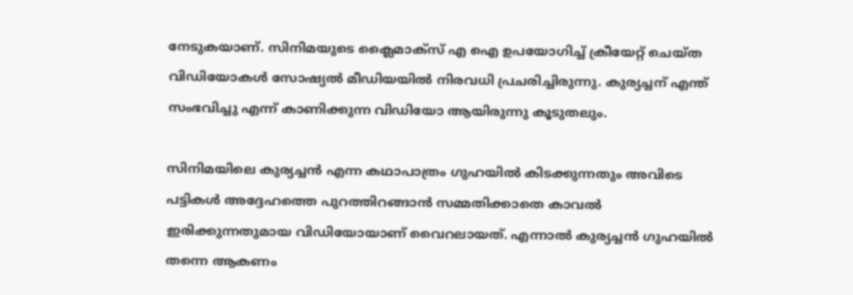നേടുകയാണ്. സിനിമയുടെ ക്ലൈമാക്സ് എ ഐ ഉപയോഗിച്ച് ക്രീയേറ്റ് ചെയ്ത വിഡിയോകൾ സോഷ്യൽ മീഡിയയിൽ നിരവധി പ്രചരിച്ചിരുന്നു. കുര്യച്ചന് എന്ത് സംഭവിച്ചു എന്ന് കാണിക്കുന്ന വിഡിയോ ആയിരുന്നു കൂടുതലും.

സിനിമയിലെ കുര്യച്ചൻ എന്ന കഥാപാത്രം ഗുഹയിൽ കിടക്കുന്നതും അവിടെ പട്ടികൾ അദ്ദേഹത്തെ പുറത്തിറങ്ങാൻ സമ്മതിക്കാതെ കാവൽ ഇരിക്കുന്നതുമായ വിഡിയോയാണ് വൈറലായത്. എന്നാൽ കുര്യച്ചൻ ഗുഹയിൽ തന്നെ ആകണം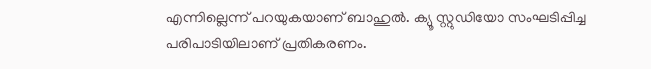എന്നില്ലെന്ന് പറയുകയാണ് ബാഹുൽ. ക്യൂ സ്റ്റുഡിയോ സംഘടിപ്പിച്ച പരിപാടിയിലാണ് പ്രതികരണം.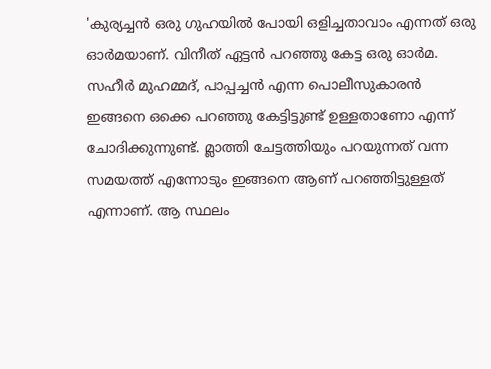'കുര്യച്ചൻ ഒരു ഗുഹയിൽ പോയി ഒളിച്ചതാവാം എന്നത് ഒരു ഓർമയാണ്. വിനീത് ഏട്ടൻ പറഞ്ഞു കേട്ട ഒരു ഓർമ. സഹീർ മുഹമ്മദ്, പാപ്പച്ചൻ എന്ന പൊലീസുകാരൻ ഇങ്ങനെ ഒക്കെ പറഞ്ഞു കേട്ടിട്ടുണ്ട് ഉള്ളതാണോ എന്ന് ചോദിക്കുന്നുണ്ട്. മ്ലാത്തി ചേട്ടത്തിയും പറയുന്നത് വന്ന സമയത്ത് എന്നോടും ഇങ്ങനെ ആണ് പറഞ്ഞിട്ടുള്ളത് എന്നാണ്. ആ സ്ഥലം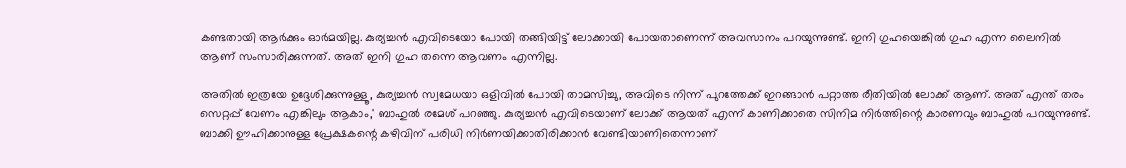കണ്ടതായി ആർക്കും ഓർമയില്ല. കുര്യച്ചൻ എവിടെയോ പോയി തങ്ങിയിട്ട് ലോക്കായി പോയതാണെന്ന് അവസാനം പറയുന്നുണ്ട്. ഇനി ഗുഹയെങ്കിൽ ഗുഹ എന്ന ലൈനിൽ ആണ് സംസാരിക്കുന്നത്. അത് ഇനി ഗുഹ തന്നെ ആവണം എന്നില്ല.

അതിൽ ഇത്രയേ ഉദ്ദേശിക്കുന്നുള്ളൂ, കുര്യച്ചൻ സ്വമേധയാ ഒളിവിൽ പോയി താമസിച്ചു, അവിടെ നിന്ന് പുറത്തേക്ക് ഇറങ്ങാൻ പറ്റാത്ത രീതിയിൽ ലോക്ക് ആണ്. അത് എന്ത് തരം സെറ്റപ്പ് വേണം എങ്കിലും ആകാം,' ബാഹുൽ രമേശ് പറഞ്ഞു. കുര്യച്ചൻ എവിടെയാണ് ലോക്ക് ആയത് എന്ന് കാണിക്കാതെ സിനിമ നിർത്തിന്റെ കാരണവും ബാഹുൽ പറയുന്നുണ്ട്. ബാക്കി ഊഹിക്കാനുള്ള പ്രേക്ഷകന്റെ കഴിവിന് പരിധി നിർണയിക്കാതിരിക്കാൻ വേണ്ടിയാണിതെന്നാണ്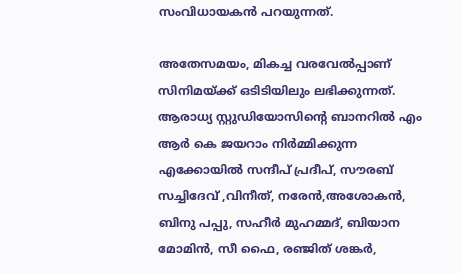സംവിധായകൻ പറയുന്നത്.

അതേസമയം, മികച്ച വരവേൽപ്പാണ് സിനിമയ്ക്ക് ഒടിടിയിലും ലഭിക്കുന്നത്. ആരാധ്യ സ്റ്റുഡിയോസിന്റെ ബാനറിൽ എം ആർ കെ ജയറാം നിർമ്മിക്കുന്ന എക്കോയിൽ സന്ദീപ് പ്രദീപ്, സൗരബ് സച്ചിദേവ് ,വിനീത്, നരേൻ,അശോകൻ, ബിനു പപ്പു, സഹീർ മുഹമ്മദ്, ബിയാന മോമിൻ, സീ ഫൈ, രഞ്ജിത് ശങ്കർ,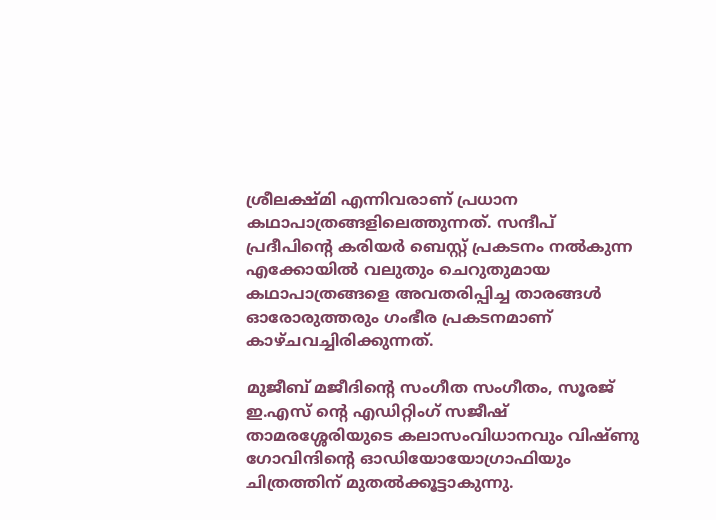ശ്രീലക്ഷ്മി എന്നിവരാണ് പ്രധാന കഥാപാത്രങ്ങളിലെത്തുന്നത്. സന്ദീപ് പ്രദീപിന്റെ കരിയർ ബെസ്റ്റ് പ്രകടനം നൽകുന്ന എക്കോയിൽ വലുതും ചെറുതുമായ കഥാപാത്രങ്ങളെ അവതരിപ്പിച്ച താരങ്ങൾ ഓരോരുത്തരും ഗംഭീര പ്രകടനമാണ് കാഴ്ചവച്ചിരിക്കുന്നത്.

മുജീബ് മജീദിന്റെ സംഗീത സംഗീതം, സൂരജ് ഇ.എസ് ന്റെ എഡിറ്റിംഗ് സജീഷ് താമരശ്ശേരിയുടെ കലാസംവിധാനവും വിഷ്ണു ഗോവിന്ദിന്റെ ഓഡിയോയോഗ്രാഫിയും ചിത്രത്തിന് മുതൽക്കൂട്ടാകുന്നു.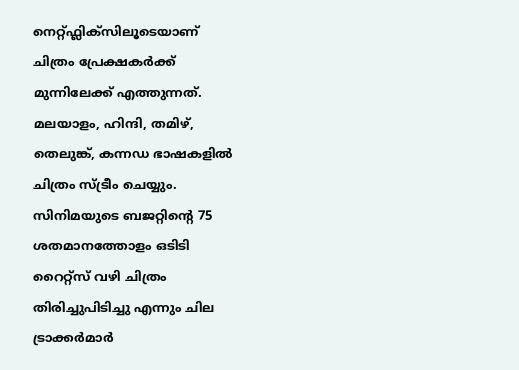നെറ്റ്ഫ്ലിക്സിലൂടെയാണ് ചിത്രം പ്രേക്ഷകർക്ക് മുന്നിലേക്ക് എത്തുന്നത്. മലയാളം, ഹിന്ദി, തമിഴ്, തെലുങ്ക്, കന്നഡ ഭാഷകളിൽ ചിത്രം സ്ട്രീം ചെയ്യും. സിനിമയുടെ ബജറ്റിന്റെ 75 ശതമാനത്തോളം ഒടിടി റൈറ്റ്സ് വഴി ചിത്രം തിരിച്ചുപിടിച്ചു എന്നും ചില ട്രാക്കർമാർ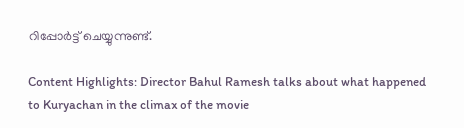റിപ്പോർട്ട് ചെയ്യുന്നുണ്ട്.

Content Highlights: Director Bahul Ramesh talks about what happened to Kuryachan in the climax of the movie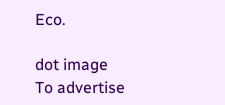Eco.

dot image
To advertise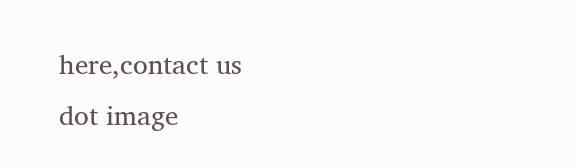here,contact us
dot image